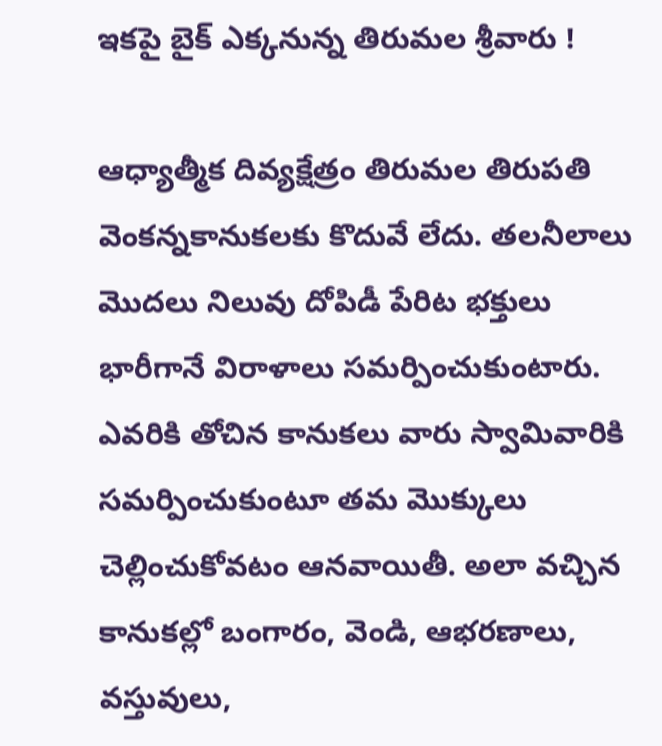ఇకపై బైక్‌ ఎక్కనున్న తిరుమల శ్రీవారు !

ఆధ్యాత్మీక దివ్యక్షేత్రం తిరుమల తిరుపతి వెంకన్నకానుకలకు కొదువే లేదు. తలనీలాలు మొదలు నిలువు దోపిడీ పేరిట భక్తులు భారీగానే విరాళాలు సమర్పించుకుంటారు. ఎవరికి తోచిన కానుకలు వారు స్వామివారికి సమర్పించుకుంటూ తమ మొక్కులు చెల్లించుకోవటం ఆనవాయితీ. అలా వచ్చిన కానుకల్లో బంగారం, వెండి, ఆభరణాలు, వస్తువులు,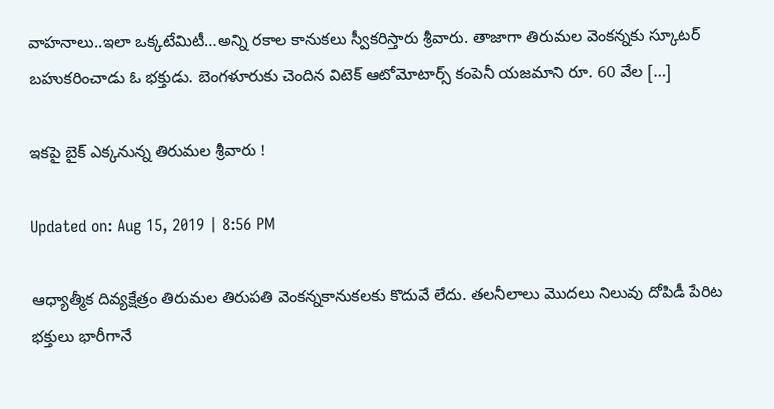వాహనాలు..ఇలా ఒక్కటేమిటీ…అన్ని రకాల కానుకలు స్వీకరిస్తారు శ్రీవారు. తాజాగా తిరుమల వెంకన్నకు స్కూటర్‌ బహుకరించాడు ఓ భక్తుడు. బెంగళూరుకు చెందిన విటెక్‌ ఆటోమోటార్స్‌ కంపెనీ యజమాని రూ. 60 వేల […]

ఇకపై బైక్‌ ఎక్కనున్న తిరుమల శ్రీవారు !

Updated on: Aug 15, 2019 | 8:56 PM

ఆధ్యాత్మీక దివ్యక్షేత్రం తిరుమల తిరుపతి వెంకన్నకానుకలకు కొదువే లేదు. తలనీలాలు మొదలు నిలువు దోపిడీ పేరిట భక్తులు భారీగానే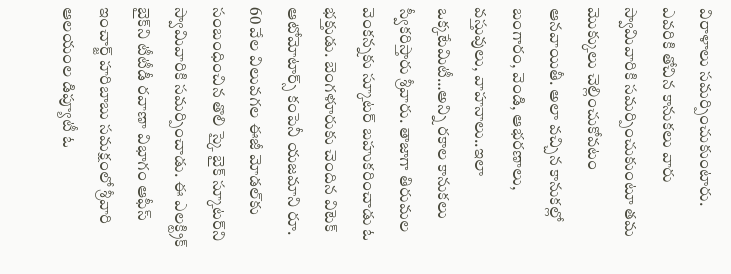విరాళాలు సమర్పించుకుంటారు. ఎవరికి తోచిన కానుకలు వారు స్వామివారికి సమర్పించుకుంటూ తమ మొక్కులు చెల్లించుకోవటం ఆనవాయితీ. అలా వచ్చిన కానుకల్లో బంగారం, వెండి, ఆభరణాలు, వస్తువులు, వాహనాలు..ఇలా ఒక్కటేమిటీ…అన్ని రకాల కానుకలు స్వీకరిస్తారు శ్రీవారు. తాజాగా తిరుమల వెంకన్నకు స్కూటర్‌ బహుకరించాడు ఓ భక్తుడు. బెంగళూరుకు చెందిన విటెక్‌ ఆటోమోటార్స్‌ కంపెనీ యజమాని రూ. 60 వేల విలువగల ఈజీ మోడల్‌కు సంబంధించిన తొలి స్కై బైక్‌ స్కూటర్‌ని స్వామివారికి సమర్పించాడు. ఈ ఎలక్ట్రిక్‌ బైక్‌ని టీటీడీ రవాణా విభాగం ఆఫీస్‌ ఇంచార్జ్‌ హరిబాబు సమక్షంలో శ్రీవారి ఆలయంల డిప్యూటీ ఓ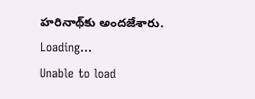హరినాథ్‌కు అందజేశారు.
Loading...
Unable to load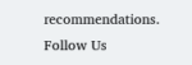recommendations.
Follow Us